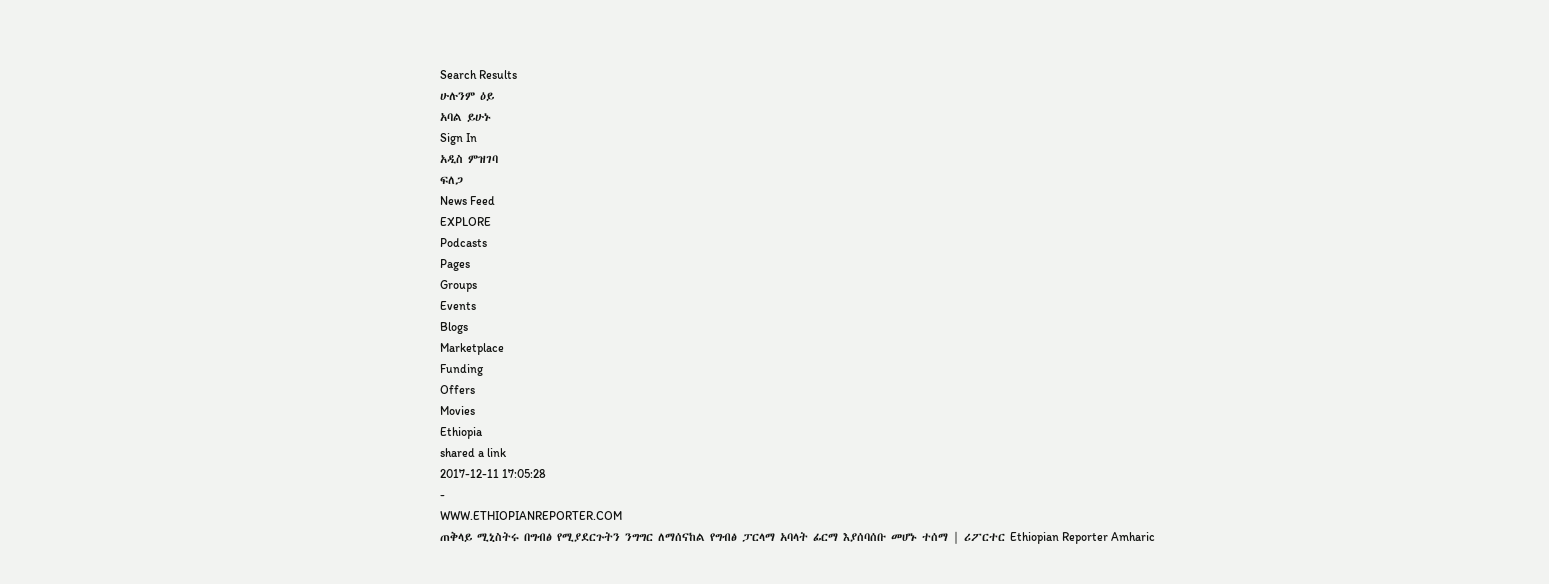Search Results
ሁሉንም ዕይ
አባል ይሁኑ
Sign In
አዲስ ምዝገባ
ፍለጋ
News Feed
EXPLORE
Podcasts
Pages
Groups
Events
Blogs
Marketplace
Funding
Offers
Movies
Ethiopia
shared a link
2017-12-11 17:05:28
-
WWW.ETHIOPIANREPORTER.COM
ጠቅላይ ሚኒስትሩ በግብፅ የሚያደርጉትን ንግግር ለማሰናከል የግብፅ ፓርላማ አባላት ፊርማ እያሰባሰቡ መሆኑ ተሰማ | ሪፖርተር Ethiopian Reporter Amharic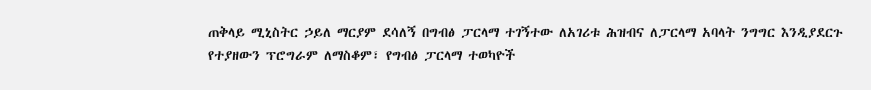ጠቅላይ ሚኒስትር ኃይለ ማርያም ደሳለኝ በግብፅ ፓርላማ ተገኝተው ለአገሪቱ ሕዝብና ለፓርላማ አባላት ንግግር እንዲያደርጉ የተያዘውን ፕሮግራም ለማስቆም፣ የግብፅ ፓርላማ ተወካዮች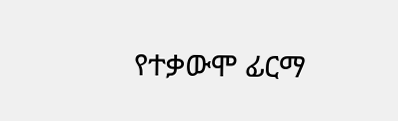የተቃውሞ ፊርማ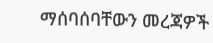ማሰባሰባቸውን መረጃዎች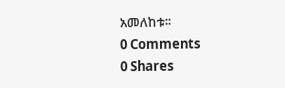አመለከቱ፡፡
0 Comments
0 Shares